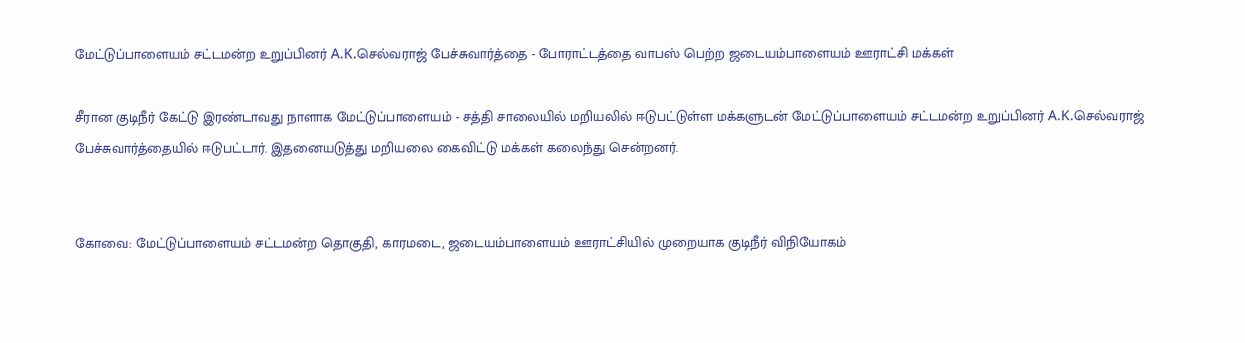மேட்டுப்பாளையம் சட்டமன்ற உறுப்பினர் A.K.செல்வராஜ் பேச்சுவார்த்தை - போராட்டத்தை வாபஸ் பெற்ற ஜடையம்பாளையம் ஊராட்சி மக்கள்

சீரான குடிநீர் கேட்டு இரண்டாவது நாளாக மேட்டுப்பாளையம் - சத்தி சாலையில் மறியலில் ஈடுபட்டுள்ள மக்களுடன் மேட்டுப்பாளையம் சட்டமன்ற உறுப்பினர் A.K.செல்வராஜ் பேச்சுவார்த்தையில் ஈடுபட்டார். இதனையடுத்து மறியலை கைவிட்டு மக்கள் கலைந்து சென்றனர்.


கோவை: மேட்டுப்பாளையம் சட்டமன்ற தொகுதி, காரமடை, ஜடையம்பாளையம் ஊராட்சியில் முறையாக குடிநீர் விநியோகம்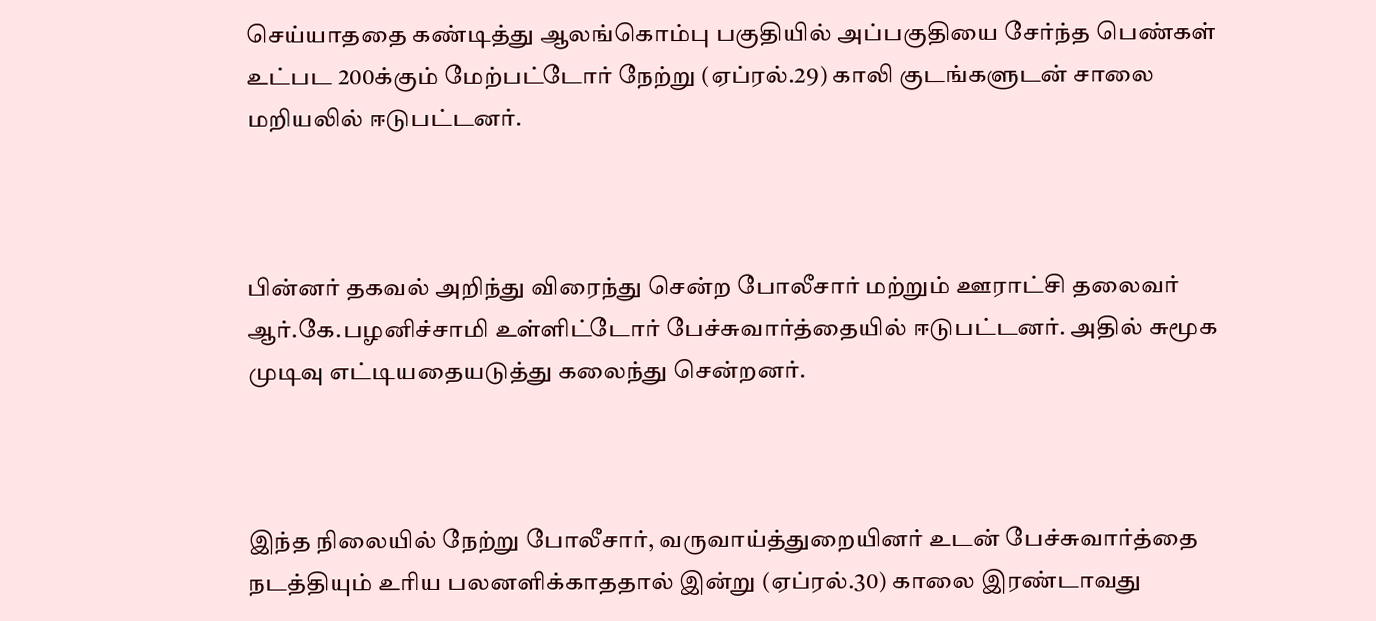செய்யாததை கண்டித்து ஆலங்கொம்பு பகுதியில் அப்பகுதியை சேர்ந்த பெண்கள் உட்பட 200க்கும் மேற்பட்டோர் நேற்று (ஏப்ரல்.29) காலி குடங்களுடன் சாலை மறியலில் ஈடுபட்டனர்.



பின்னர் தகவல் அறிந்து விரைந்து சென்ற போலீசார் மற்றும் ஊராட்சி தலைவர் ஆர்.கே.பழனிச்சாமி உள்ளிட்டோர் பேச்சுவார்த்தையில் ஈடுபட்டனர். அதில் சுமூக முடிவு எட்டியதையடுத்து கலைந்து சென்றனர்.



இந்த நிலையில் நேற்று போலீசார், வருவாய்த்துறையினர் உடன் பேச்சுவார்த்தை நடத்தியும் உரிய பலனளிக்காததால் இன்று (ஏப்ரல்.30) காலை இரண்டாவது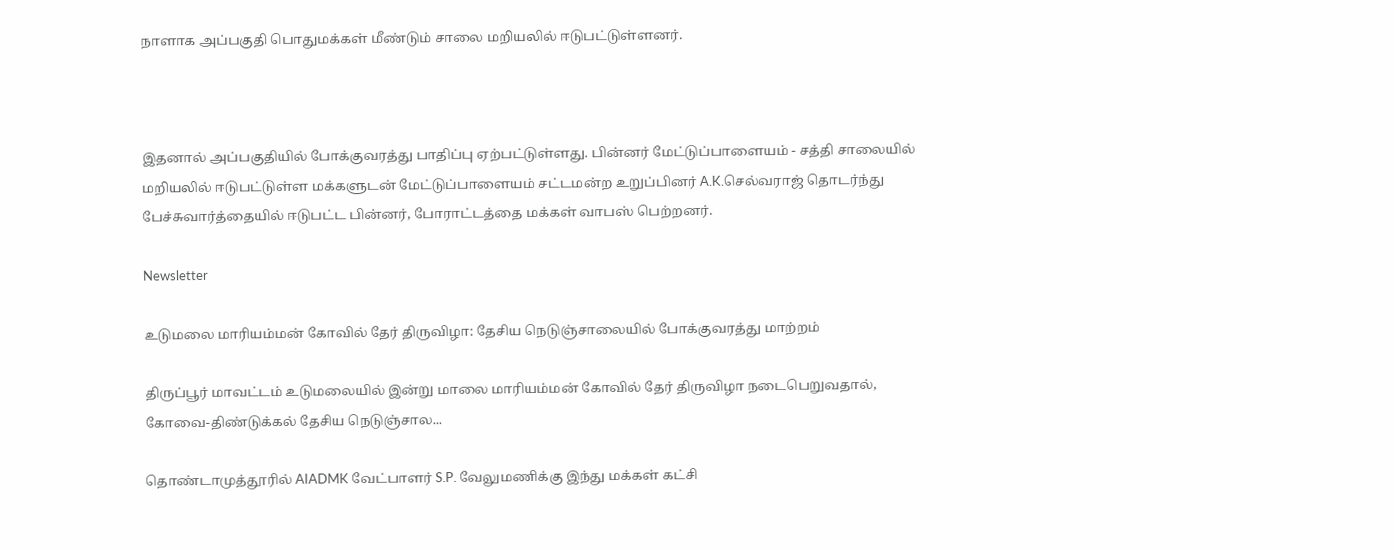நாளாக அப்பகுதி பொதுமக்கள் மீண்டும் சாலை மறியலில் ஈடுபட்டுள்ளனர்.



இதனால் அப்பகுதியில் போக்குவரத்து பாதிப்பு ஏற்பட்டுள்ளது. பின்னர் மேட்டுப்பாளையம் - சத்தி சாலையில் மறியலில் ஈடுபட்டுள்ள மக்களுடன் மேட்டுப்பாளையம் சட்டமன்ற உறுப்பினர் A.K.செல்வராஜ் தொடர்ந்து பேச்சுவார்த்தையில் ஈடுபட்ட பின்னர், போராட்டத்தை மக்கள் வாபஸ் பெற்றனர்.

Newsletter

உடுமலை மாரியம்மன் கோவில் தேர் திருவிழா: தேசிய நெடுஞ்சாலையில் போக்குவரத்து மாற்றம்

திருப்பூர் மாவட்டம் உடுமலையில் இன்று மாலை மாரியம்மன் கோவில் தேர் திருவிழா நடைபெறுவதால், கோவை-திண்டுக்கல் தேசிய நெடுஞ்சால...

தொண்டாமுத்தூரில் AIADMK வேட்பாளர் S.P. வேலுமணிக்கு இந்து மக்கள் கட்சி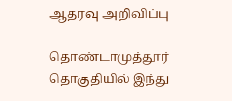ஆதரவு அறிவிப்பு

தொண்டாமுத்தூர் தொகுதியில் இந்து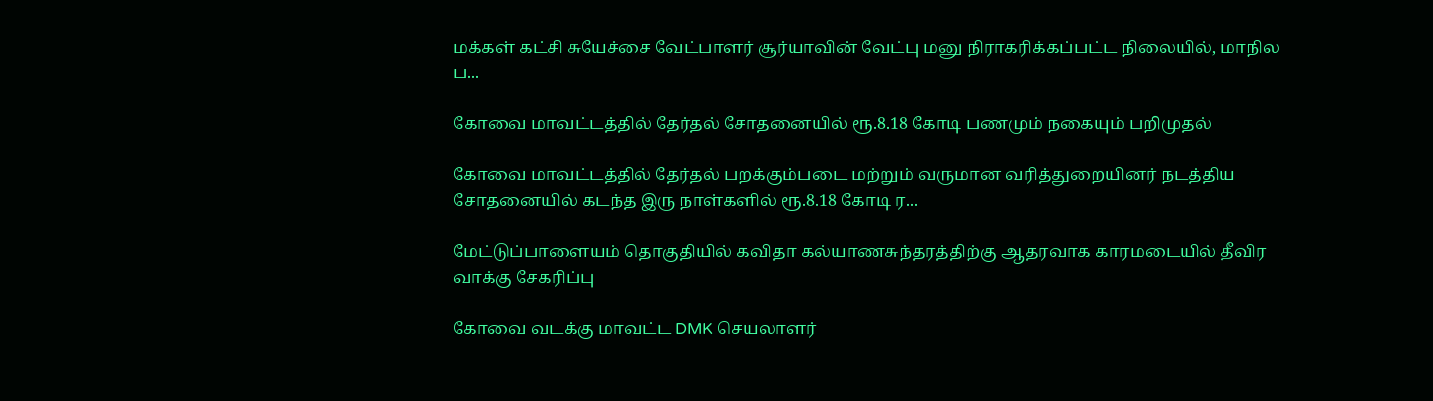மக்கள் கட்சி சுயேச்சை வேட்பாளர் சூர்யாவின் வேட்பு மனு நிராகரிக்கப்பட்ட நிலையில், மாநில ப...

கோவை மாவட்டத்தில் தேர்தல் சோதனையில் ரூ.8.18 கோடி பணமும் நகையும் பறிமுதல்

கோவை மாவட்டத்தில் தேர்தல் பறக்கும்படை மற்றும் வருமான வரித்துறையினர் நடத்திய சோதனையில் கடந்த இரு நாள்களில் ரூ.8.18 கோடி ர...

மேட்டுப்பாளையம் தொகுதியில் கவிதா கல்யாணசுந்தரத்திற்கு ஆதரவாக காரமடையில் தீவிர வாக்கு சேகரிப்பு

கோவை வடக்கு மாவட்ட DMK செயலாளர்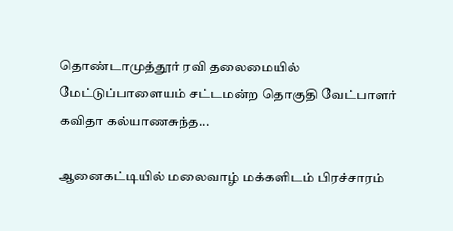தொண்டாமுத்தூர் ரவி தலைமையில் மேட்டுப்பாளையம் சட்டமன்ற தொகுதி வேட்பாளர் கவிதா கல்யாணசுந்த...

ஆனைகட்டியில் மலைவாழ் மக்களிடம் பிரச்சாரம்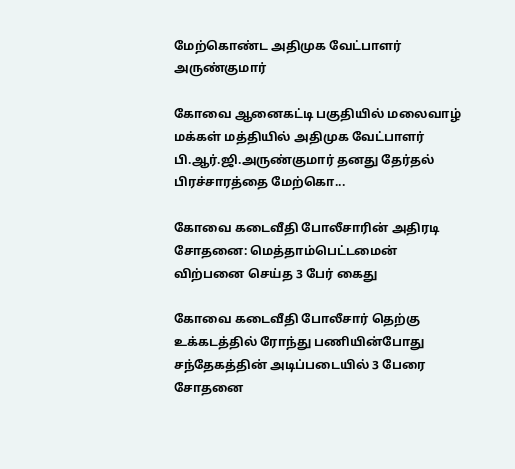மேற்கொண்ட அதிமுக வேட்பாளர் அருண்குமார்

கோவை ஆனைகட்டி பகுதியில் மலைவாழ் மக்கள் மத்தியில் அதிமுக வேட்பாளர் பி.ஆர்.ஜி.அருண்குமார் தனது தேர்தல் பிரச்சாரத்தை மேற்கொ...

கோவை கடைவீதி போலீசாரின் அதிரடி சோதனை: மெத்தாம்பெட்டமைன் விற்பனை செய்த 3 பேர் கைது

கோவை கடைவீதி போலீசார் தெற்கு உக்கடத்தில் ரோந்து பணியின்போது சந்தேகத்தின் அடிப்படையில் 3 பேரை சோதனை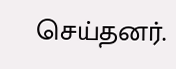செய்தனர்.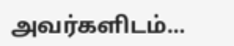அவர்களிடம்...